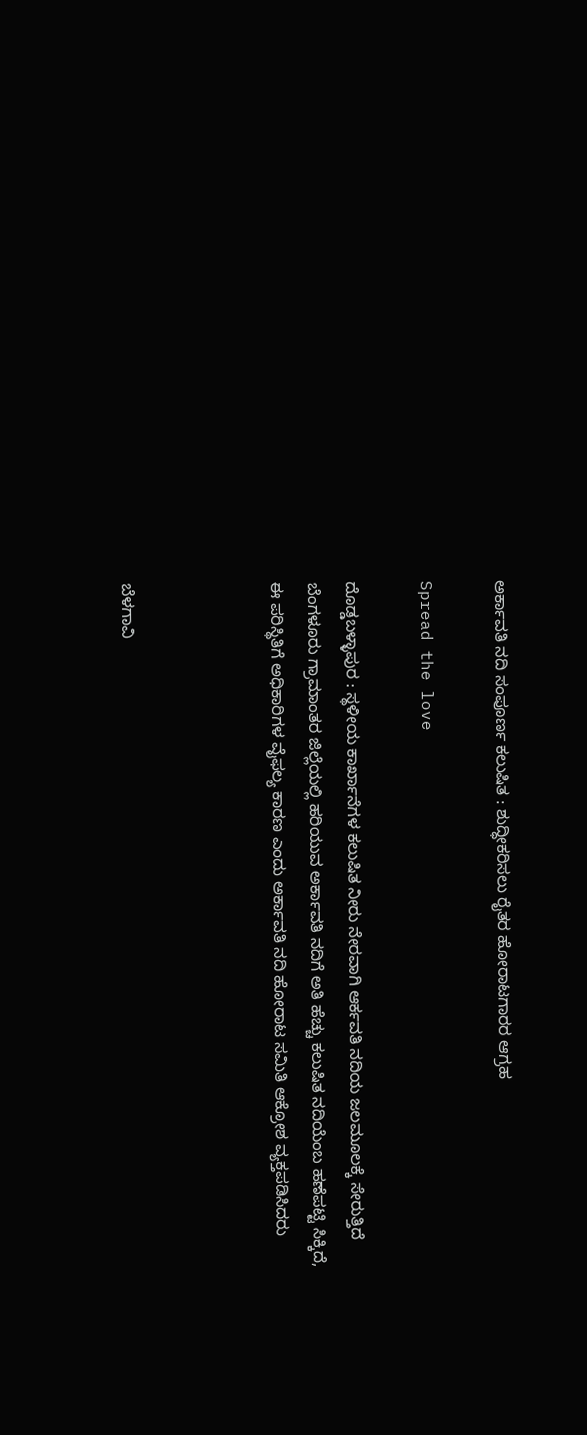ಅರ್ಕಾವತಿ ನದಿ ಸಂಪೂರ್ಣ ಕಲುಷಿತ : ಶುದ್ಧೀಕರಿಸಲು ರೈತರ ಹೋರಾಟಗಾರರ ಆಗ್ರಹ

Spread the love

ದೊಡ್ಡಬಳ್ಳಾಪುರ : ಸ್ಥಳೀಯ ಕಾರ್ಖಾನೆಗಳ ಕಲುಷಿತ ನೀರು ನೇರವಾಗಿ ಆರ್ಕವತಿ ನದಿಯ ಜಲಮೂಲಕ್ಕೆ ಸೇರುತ್ತಿದೆ ಬೆಂಗಳೂರು ಗ್ರಾಮಾಂತರ ಜಿಲ್ಲೆಯಲ್ಲಿ ಹರಿಯುವ ಅರ್ಕಾವತಿ ನದಿಗೆ ಅತಿ ಹೆಚ್ಚು ಕಲುಷಿತ ನದಿಯೆಂಬ ಹಣೆಪಟ್ಟಿ ಸಿಕ್ಕಿದೆ, ಈ ಪರಿಸ್ಥಿತಿಗೆ ಅಧಿಕಾರಿಗಳ ವೈಫಲ್ಯ ಕಾರಣ ಎಂದು ಅರ್ಕಾವತಿ ನದಿ ಹೋರಾಟ ಸಮಿತಿ ಆಕ್ರೋಶ ವ್ಯಕ್ತಪಡಿಸಿದರು



ಬೆಳಗಾವಿ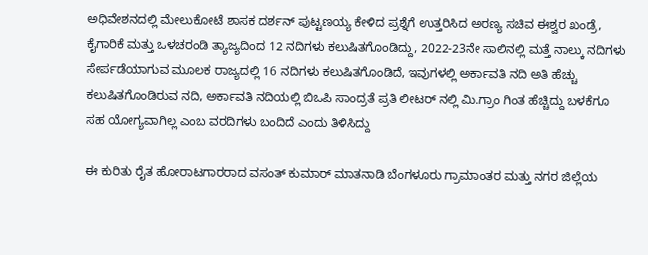ಅಧಿವೇಶನದಲ್ಲಿ ಮೇಲುಕೋಟೆ ಶಾಸಕ ದರ್ಶನ್ ಪುಟ್ಟಣಯ್ಯ ಕೇಳಿದ ಪ್ರಶ್ನೆಗೆ ಉತ್ತರಿಸಿದ ಅರಣ್ಯ ಸಚಿವ ಈಶ್ವರ ಖಂಡ್ರೆ, ಕೈಗಾರಿಕೆ ಮತ್ತು ಒಳಚರಂಡಿ ತ್ಯಾಜ್ಯದಿಂದ 12 ನದಿಗಳು ಕಲುಷಿತಗೊಂಡಿದ್ದು, 2022-23ನೇ ಸಾಲಿನಲ್ಲಿ ಮತ್ತೆ ನಾಲ್ಕು ನದಿಗಳು ಸೇರ್ಪಡೆಯಾಗುವ ಮೂಲಕ ರಾಜ್ಯದಲ್ಲಿ 16 ನದಿಗಳು ಕಲುಷಿತಗೊಂಡಿದೆ, ಇವುಗಳಲ್ಲಿ ಅರ್ಕಾವತಿ ನದಿ ಅತಿ ಹೆಚ್ಚು ಕಲುಷಿತಗೊಂಡಿರುವ ನದಿ, ಅರ್ಕಾವತಿ ನದಿಯಲ್ಲಿ ಬಿಒಪಿ ಸಾಂದ್ರತೆ ಪ್ರತಿ ಲೀಟರ್ ನಲ್ಲಿ ಮಿ.ಗ್ರಾಂ ಗಿಂತ ಹೆಚ್ಚಿದ್ದು ಬಳಕೆಗೂ ಸಹ ಯೋಗ್ಯವಾಗಿಲ್ಲ ಎಂಬ ವರದಿಗಳು ಬಂದಿದೆ ಎಂದು ತಿಳಿಸಿದ್ದು

ಈ ಕುರಿತು ರೈತ ಹೋರಾಟಗಾರರಾದ ವಸಂತ್ ಕುಮಾರ್ ಮಾತನಾಡಿ ಬೆಂಗಳೂರು ಗ್ರಾಮಾಂತರ ಮತ್ತು ನಗರ ಜಿಲ್ಲೆಯ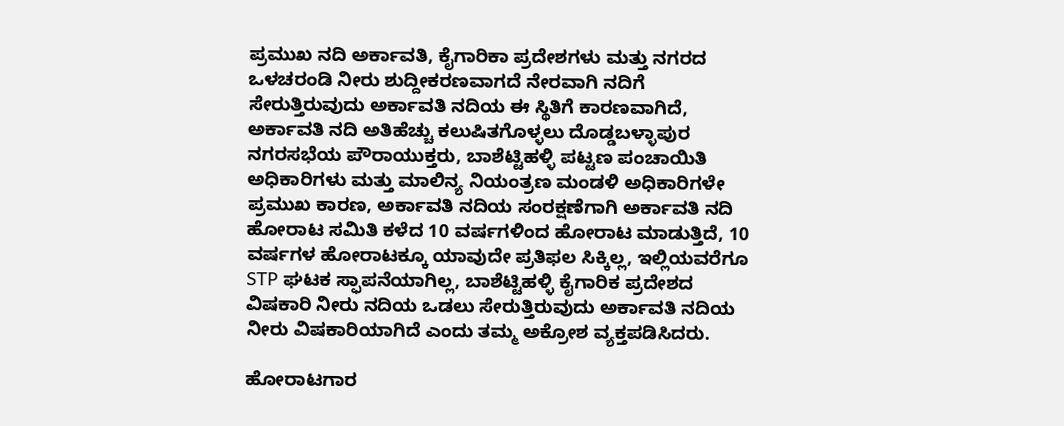ಪ್ರಮುಖ ನದಿ ಅರ್ಕಾವತಿ, ಕೈಗಾರಿಕಾ ಪ್ರದೇಶಗಳು ಮತ್ತು ನಗರದ ಒಳಚರಂಡಿ ನೀರು ಶುದ್ದೀಕರಣವಾಗದೆ ನೇರವಾಗಿ ನದಿಗೆ ಸೇರುತ್ತಿರುವುದು ಅರ್ಕಾವತಿ ನದಿಯ ಈ ಸ್ಥಿತಿಗೆ ಕಾರಣವಾಗಿದೆ, ಅರ್ಕಾವತಿ ನದಿ ಅತಿಹೆಚ್ಚು ಕಲುಷಿತಗೊಳ್ಳಲು ದೊಡ್ಡಬಳ್ಳಾಪುರ ನಗರಸಭೆಯ ಪೌರಾಯುಕ್ತರು, ಬಾಶೆಟ್ಟಿಹಳ್ಳಿ ಪಟ್ಟಣ ಪಂಚಾಯಿತಿ ಅಧಿಕಾರಿಗಳು ಮತ್ತು ಮಾಲಿನ್ಯ ನಿಯಂತ್ರಣ ಮಂಡಳಿ ಅಧಿಕಾರಿಗಳೇ ಪ್ರಮುಖ ಕಾರಣ, ಅರ್ಕಾವತಿ ನದಿಯ ಸಂರಕ್ಷಣೆಗಾಗಿ ಅರ್ಕಾವತಿ ನದಿ ಹೋರಾಟ ಸಮಿತಿ ಕಳೆದ 10 ವರ್ಷಗಳಿಂದ ಹೋರಾಟ ಮಾಡುತ್ತಿದೆ, 10 ವರ್ಷಗಳ ಹೋರಾಟಕ್ಕೂ ಯಾವುದೇ ಪ್ರತಿಫಲ ಸಿಕ್ಕಿಲ್ಲ, ಇಲ್ಲಿಯವರೆಗೂ STP ಘಟಕ ಸ್ಫಾಪನೆಯಾಗಿಲ್ಲ, ಬಾಶೆಟ್ಟಿಹಳ್ಳಿ ಕೈಗಾರಿಕ ಪ್ರದೇಶದ ವಿಷಕಾರಿ ನೀರು ನದಿಯ ಒಡಲು ಸೇರುತ್ತಿರುವುದು ಅರ್ಕಾವತಿ ನದಿಯ ನೀರು ವಿಷಕಾರಿಯಾಗಿದೆ ಎಂದು ತಮ್ಮ ಅಕ್ರೋಶ ವ್ಯಕ್ತಪಡಿಸಿದರು.

ಹೋರಾಟಗಾರ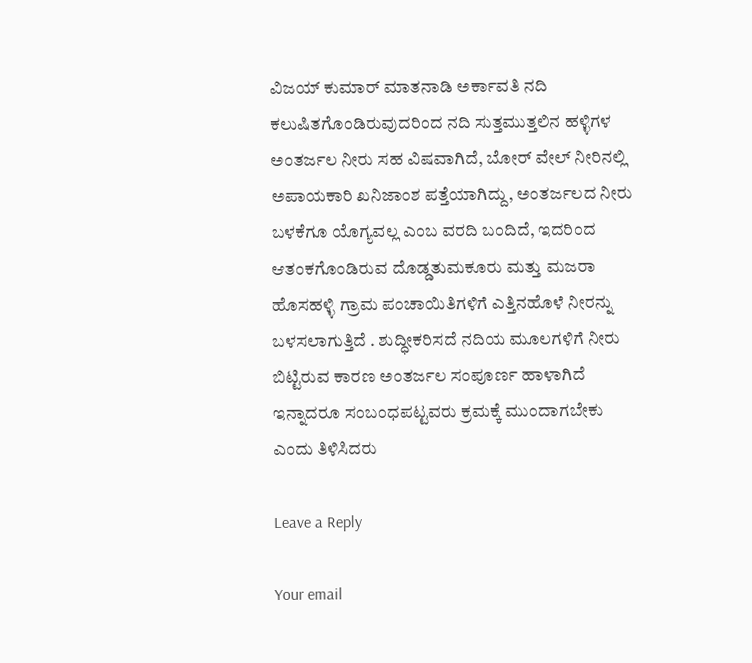ವಿಜಯ್ ಕುಮಾರ್ ಮಾತನಾಡಿ ಅರ್ಕಾವತಿ ನದಿ ಕಲುಷಿತಗೊಂಡಿರುವುದರಿಂದ ನದಿ ಸುತ್ತಮುತ್ತಲಿನ ಹಳ್ಳಿಗಳ ಅಂತರ್ಜಲ ನೀರು ಸಹ ವಿಷವಾಗಿದೆ, ಬೋರ್ ವೇಲ್ ನೀರಿನಲ್ಲಿ ಅಪಾಯಕಾರಿ ಖನಿಜಾಂಶ ಪತ್ತೆಯಾಗಿದ್ದು, ಅಂತರ್ಜಲದ ನೀರು ಬಳಕೆಗೂ ಯೊಗ್ಯವಲ್ಲ ಎಂಬ ವರದಿ ಬಂದಿದೆ, ಇದರಿಂದ ಆತಂಕಗೊಂಡಿರುವ ದೊಡ್ಡತುಮಕೂರು ಮತ್ತು ಮಜರಾ ಹೊಸಹಳ್ಳಿ ಗ್ರಾಮ ಪಂಚಾಯಿತಿಗಳಿಗೆ ಎತ್ತಿನಹೊಳೆ ನೀರನ್ನು ಬಳಸಲಾಗುತ್ತಿದೆ . ಶುದ್ಧೀಕರಿಸದೆ ನದಿಯ ಮೂಲಗಳಿಗೆ ನೀರು ಬಿಟ್ಟಿರುವ ಕಾರಣ ಅಂತರ್ಜಲ ಸಂಪೂರ್ಣ ಹಾಳಾಗಿದೆ ಇನ್ನಾದರೂ ಸಂಬಂಧಪಟ್ಟವರು ಕ್ರಮಕ್ಕೆ ಮುಂದಾಗಬೇಕು ಎಂದು ತಿಳಿಸಿದರು

Leave a Reply

Your email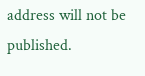address will not be published.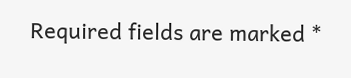Required fields are marked *